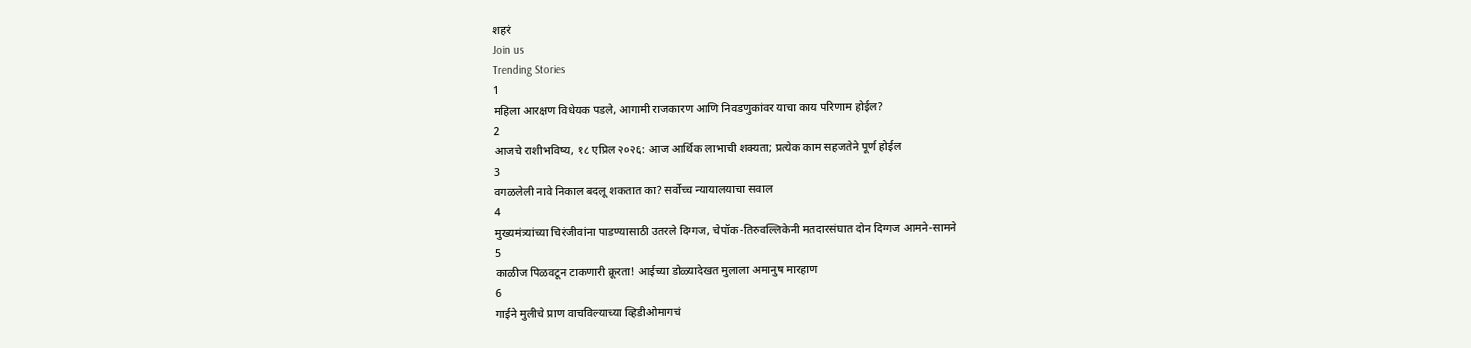शहरं
Join us
Trending Stories
1
महिला आरक्षण विधेयक पडले, आगामी राजकारण आणि निवडणुकांवर याचा काय परिणाम होईल?
2
आजचे राशीभविष्य, १८ एप्रिल २०२६: आज आर्थिक लाभाची शक्यता; प्रत्येक काम सहजतेने पूर्ण होईल
3
वगळलेली नावे निकाल बदलू शकतात का? सर्वोच्च न्यायालयाचा सवाल
4
मुख्यमंत्र्यांच्या चिरंजीवांना पाडण्यासाठी उतरले दिग्गज, चेपॉक-तिरुवल्लिकेनी मतदारसंघात दोन दिग्गज आमने-सामने
5
काळीज पिळवटून टाकणारी क्रूरता! आईच्या डोळ्यादेखत मुलाला अमानुष मारहाण
6
गाईने मुलीचे प्राण वाचविल्याच्या व्हिडीओमागचं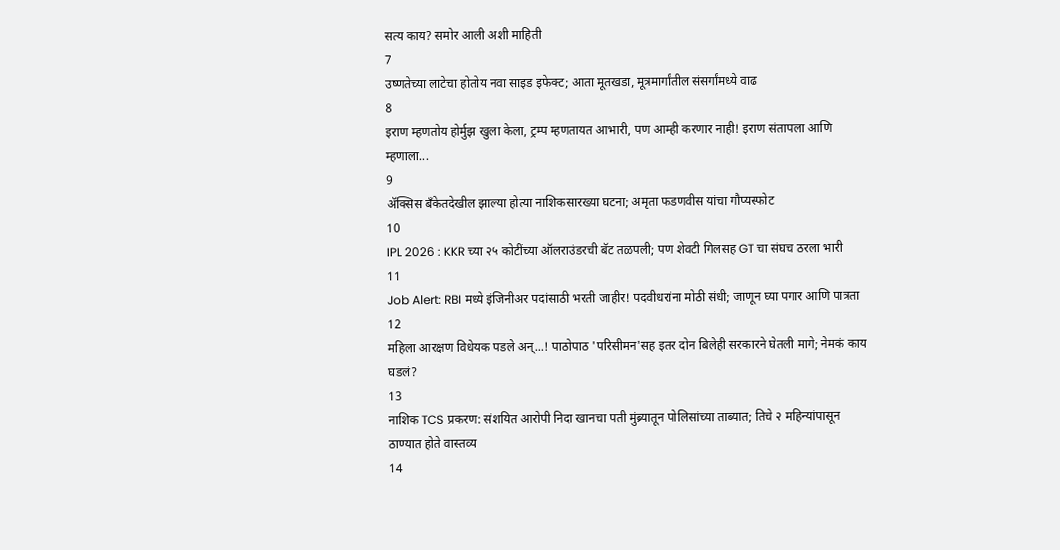सत्य काय? समोर आली अशी माहिती
7
उष्णतेच्या लाटेचा होतोय नवा साइड इफेक्ट; आता मूतखडा, मूत्रमार्गांतील संसर्गांमध्ये वाढ
8
इराण म्हणतोय होर्मुझ खुला केला, ट्रम्प म्हणतायत आभारी, पण आम्ही करणार नाही! इराण संतापला आणि म्हणाला...
9
ॲक्सिस बँकेतदेखील झाल्या होत्या नाशिकसारख्या घटना; अमृता फडणवीस यांचा गौप्यस्फोट
10
IPL 2026 : KKR च्या २५ कोटींच्या ऑलराउंडरची बॅट तळपली; पण शेवटी गिलसह GT चा संघच ठरला भारी
11
Job Alert: RBI मध्ये इंजिनीअर पदांसाठी भरती जाहीर! पदवीधरांना मोठी संधी; जाणून घ्या पगार आणि पात्रता
12
महिला आरक्षण विधेयक पडले अन्...! पाठोपाठ 'परिसीमन'सह इतर दोन बिलेही सरकारने घेतली मागे; नेमकं काय घडलं?
13
नाशिक TCS प्रकरण: संशयित आरोपी निदा खानचा पती मुंब्र्यातून पोलिसांच्या ताब्यात; तिचे २ महिन्यांपासून ठाण्यात होते वास्तव्य
14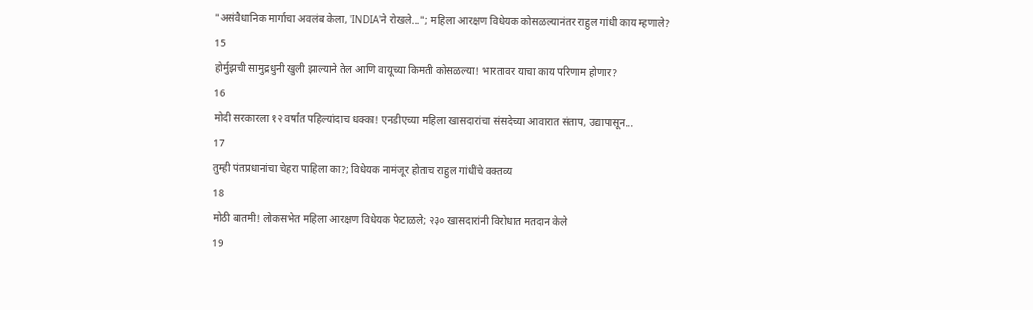"असंवैधानिक मार्गाचा अवलंब केला, 'INDIA'ने रोखले..."; महिला आरक्षण विधेयक कोसळल्यानंतर राहुल गांधी काय म्हणाले?
15
होर्मुझची सामुद्रधुनी खुली झाल्याने तेल आणि वायूच्या किमती कोसळल्या! भारतावर याचा काय परिणाम होणार?
16
मोदी सरकारला १२ वर्षांत पहिल्यांदाच धक्का! एनडीएच्या महिला खासदारांचा संसदेच्या आवारात संताप, उद्यापासून...
17
तुम्ही पंतप्रधानांचा चेहरा पाहिला का?; विधेयक नामंजूर होताच राहुल गांधींचे वक्तव्य
18
मोठी बातमी! लोकसभेत महिला आरक्षण विधेयक फेटाळले; २३० खासदारांनी विरोधात मतदान केले
19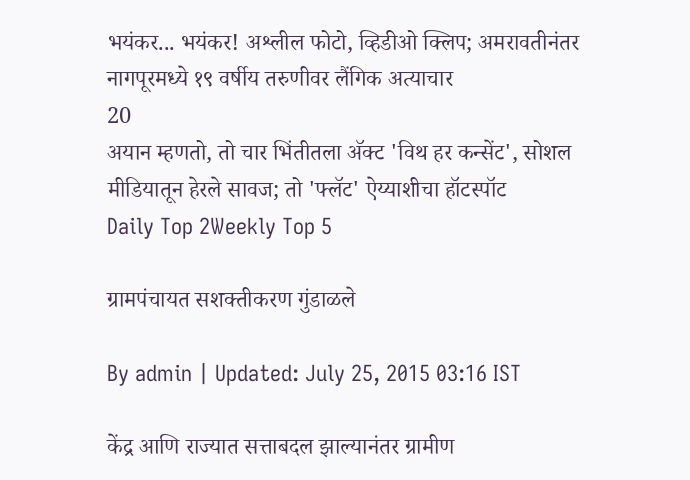भयंकर... भयंकर! अश्लील फोटो, व्हिडीओ क्लिप; अमरावतीनंतर नागपूरमध्ये १९ वर्षीय तरुणीवर लैंगिक अत्याचार
20
अयान म्हणतो, तो चार भिंतीतला अ‍ॅक्ट 'विथ हर कन्सेंट', सोशल मीडियातून हेरले सावज; तो 'फ्लॅट' ऐय्याशीचा हॉटस्पॉट
Daily Top 2Weekly Top 5

ग्रामपंचायत सशक्तीकरण गुंडाळले

By admin | Updated: July 25, 2015 03:16 IST

केंद्र आणि राज्यात सत्ताबदल झाल्यानंतर ग्रामीण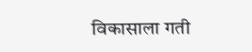विकासाला गती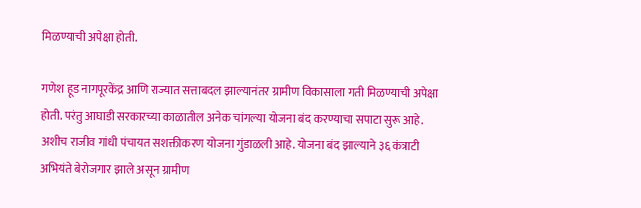मिळण्याची अपेक्षा होती.

गणेश हूड नागपूरकेंद्र आणि राज्यात सत्ताबदल झाल्यानंतर ग्रामीण विकासाला गती मिळण्याची अपेक्षा होती. परंतु आघाडी सरकारच्या काळातील अनेक चांगल्या योजना बंद करण्याचा सपाटा सुरू आहे. अशीच राजीव गांधी पंचायत सशक्तीकरण योजना गुंडाळली आहे. योजना बंद झाल्याने ३६ कंत्राटी अभियंते बेरोजगार झाले असून ग्रामीण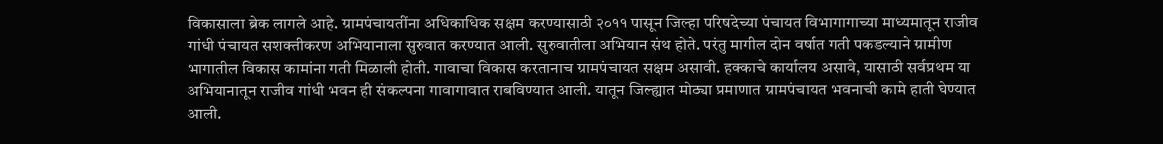विकासाला ब्रेक लागले आहे. ग्रामपंचायतींना अधिकाधिक सक्षम करण्यासाठी २०११ पासून जिल्हा परिषदेच्या पंचायत विभागागाच्या माध्यमातून राजीव गांधी पंचायत सशक्तीकरण अभियानाला सुरुवात करण्यात आली. सुरुवातीला अभियान संथ होते. परंतु मागील दोन वर्षात गती पकडल्याने ग्रामीण भागातील विकास कामांना गती मिळाली होती. गावाचा विकास करतानाच ग्रामपंचायत सक्षम असावी. हक्काचे कार्यालय असावे, यासाठी सर्वप्रथम या अभियानातून राजीव गांधी भवन ही संकल्पना गावागावात राबविण्यात आली. यातून जिल्ह्यात मोठ्या प्रमाणात ग्रामपंचायत भवनाची कामे हाती घेण्यात आली.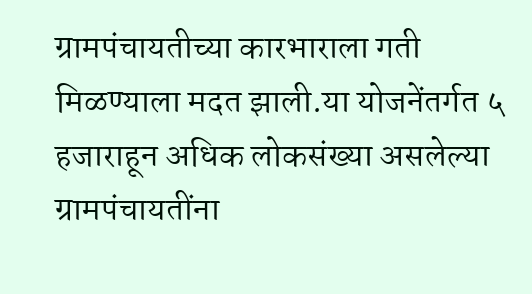ग्रामपंचायतीच्या कारभाराला गती मिळण्याला मदत झाली.या योजनेंतर्गत ५ हजाराहून अधिक लोकसंख्या असलेल्या ग्रामपंचायतींना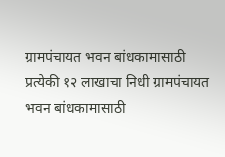ग्रामपंचायत भवन बांधकामासाठी प्रत्येकी १२ लाखाचा निधी ग्रामपंचायत भवन बांधकामासाठी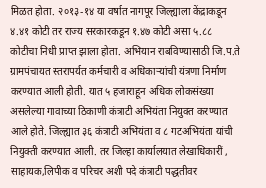मिळत होता. २०१३-१४ या वर्षात नागपूर जिल्ह्याला केंद्राकडून ४.४१ कोटी तर राज्य सरकारकडून १.४७ कोटी असा ५.८८ कोटीचा निधी प्राप्त झाला होता. अभियान राबविण्यासाठी जि.प.ते ग्रामपंचायत स्तरापर्यत कर्मचारी व अधिकाऱ्यांची यंत्रणा निर्माण करण्यात आली होती. यात ५ हजाराहून अधिक लोकसंख्या असलेल्या गावाच्या ठिकाणी कंत्राटी अभियंता नियुक्त करण्यात आले होते. जिल्ह्यात ३६ कंत्राटी अभियंता व ८ गटअभियंता यांची नियुक्ती करण्यात आली. तर जिल्हा कार्यालयात लेखाधिकारीं , साहायक,लिपीक व परिचर अशी पदे कंत्राटी पद्धतीवर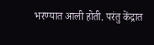भरण्यात आली होती. परंतु केंद्रात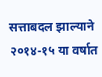सत्ताबदल झाल्याने २०१४-१५ या वर्षात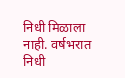निधी मिळाला नाही. वर्षभरात निधी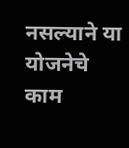नसल्याने या योजनेचे काम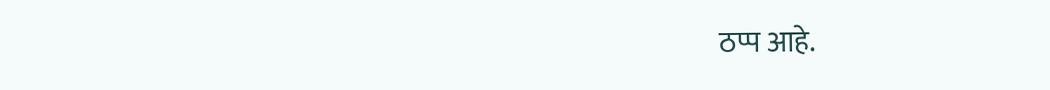ठप्प आहे.